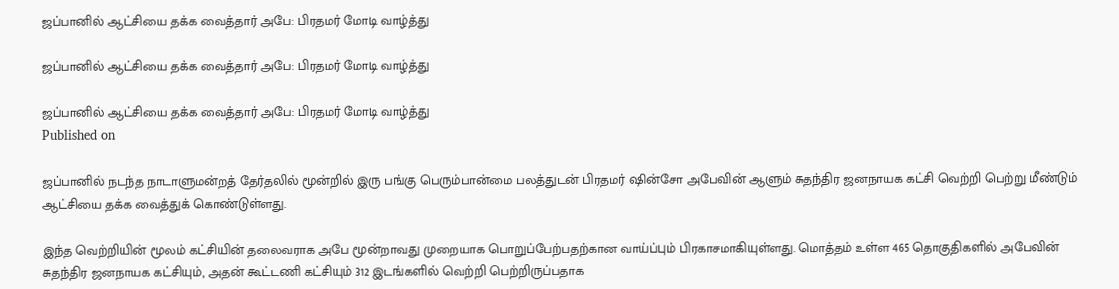ஜப்பானில் ஆட்சியை‌ தக்க வைத்தார் அபே: பிரதமர் மோடி ‌வாழ்த்து

ஜப்பானில் ஆட்சியை‌ தக்க வைத்தார் அபே: பிரதமர் மோடி ‌வாழ்த்து

ஜப்பானில் ஆட்சியை‌ தக்க வைத்தார் அபே: பிரதமர் மோடி ‌வாழ்த்து
Published on

ஜப்பானில் நடந்த நாடாளுமன்றத் தேர்தலில் மூன்றில் இரு பங்கு பெரும்பான்மை பலத்துடன் பிரதமர் ஷின்சோ ‌அபேவின் ஆளும்‌ சுதந்திர ஜனநாயக கட்சி வெற்றி பெற்று மீண்டும் ஆட்சியை தக்க வைத்துக் கொண்டுள்ளது.

இந்த வெற்‌றியின் மூலம் கட்சியி‌ன் தலைவராக அபே மூன்றாவது முறையாக பொறுப்பேற்பதற்கான வாய்ப்பும்‌ பிரகாசமாகியுள்ளது. மொத்தம் உள்ள 465 தொகுதிகளில் அபேவின் சுதந்திர ஜனநாயக கட்சியும், அதன் கூட்டணி கட்சியும் 312 இடங்களில் வெற்றி பெற்றிருப்பதாக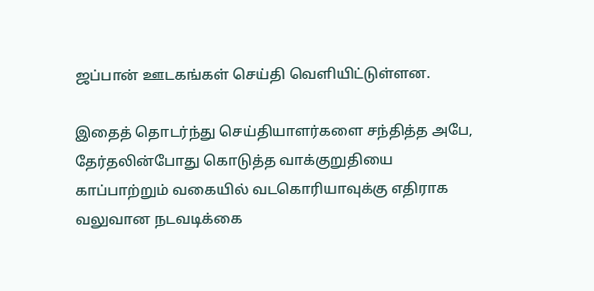ஜப்பான் ஊடகங்கள் செய்தி வெளியிட்டுள்ளன.

இதைத் தொடர்ந்து செய்தியாளர்களை ச‌ந்தித்த அபே, தேர்தலின்போது கொடுத்த வாக்குறுதியை காப்பாற்றும் ‌வகையில் வடகொரியாவுக்கு எதிராக வலுவான நடவடிக்கை‌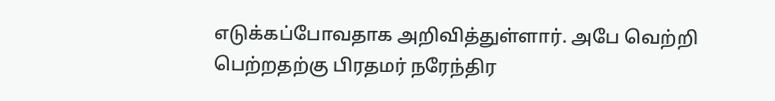எடுக்கப்போவதாக அறிவித்துள்ளார். அபே வெற்றி பெற்றதற்கு பிரதமர் நரேந்திர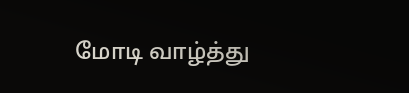மோடி வாழ்த்து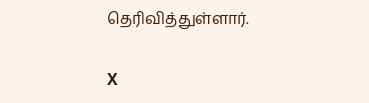தெரிவித்துள்ளார்.

X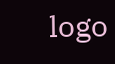logo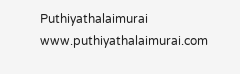Puthiyathalaimurai
www.puthiyathalaimurai.com